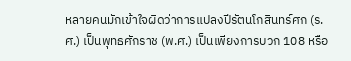หลายคนมักเข้าใจผิดว่าการแปลงปีรัตนโกสินทร์ศก (ร.ศ.) เป็นพุทธศักราช (พ.ศ.) เป็นเพียงการบวก 108 หรือ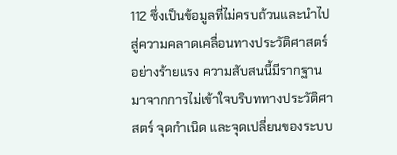112 ซึ่งเป็นข้อมูลที่ไม่ครบถ้วนและนำไปสู่ความคลาดเคลื่อนทางประวัติศาสตร์อย่างร้ายแรง ความสับสนนี้มีรากฐานมาจากการไม่เข้าใจบริบททางประวัติศาสตร์ จุดกำเนิด และจุดเปลี่ยนของระบบ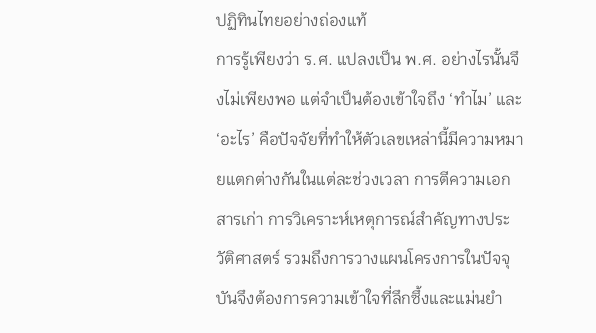ปฏิทินไทยอย่างถ่องแท้
การรู้เพียงว่า ร.ศ. แปลงเป็น พ.ศ. อย่างไรนั้นจึงไม่เพียงพอ แต่จำเป็นต้องเข้าใจถึง ‘ทำไม’ และ ‘อะไร’ คือปัจจัยที่ทำให้ตัวเลขเหล่านี้มีความหมายแตกต่างกันในแต่ละช่วงเวลา การตีความเอกสารเก่า การวิเคราะห์เหตุการณ์สำคัญทางประวัติศาสตร์ รวมถึงการวางแผนโครงการในปัจจุบันจึงต้องการความเข้าใจที่ลึกซึ้งและแม่นยำ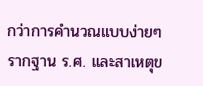กว่าการคำนวณแบบง่ายๆ
รากฐาน ร.ศ. และสาเหตุข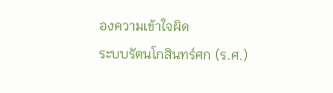องความเข้าใจผิด
ระบบรัตนโกสินทร์ศก (ร.ศ.)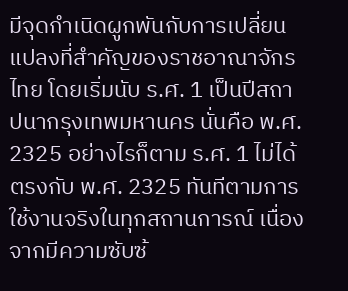มีจุดกำเนิดผูกพันกับการเปลี่ยนแปลงที่สำคัญของราชอาณาจักรไทย โดยเริ่มนับ ร.ศ. 1 เป็นปีสถาปนากรุงเทพมหานคร นั่นคือ พ.ศ. 2325 อย่างไรก็ตาม ร.ศ. 1 ไม่ได้ตรงกับ พ.ศ. 2325 ทันทีตามการใช้งานจริงในทุกสถานการณ์ เนื่องจากมีความซับซ้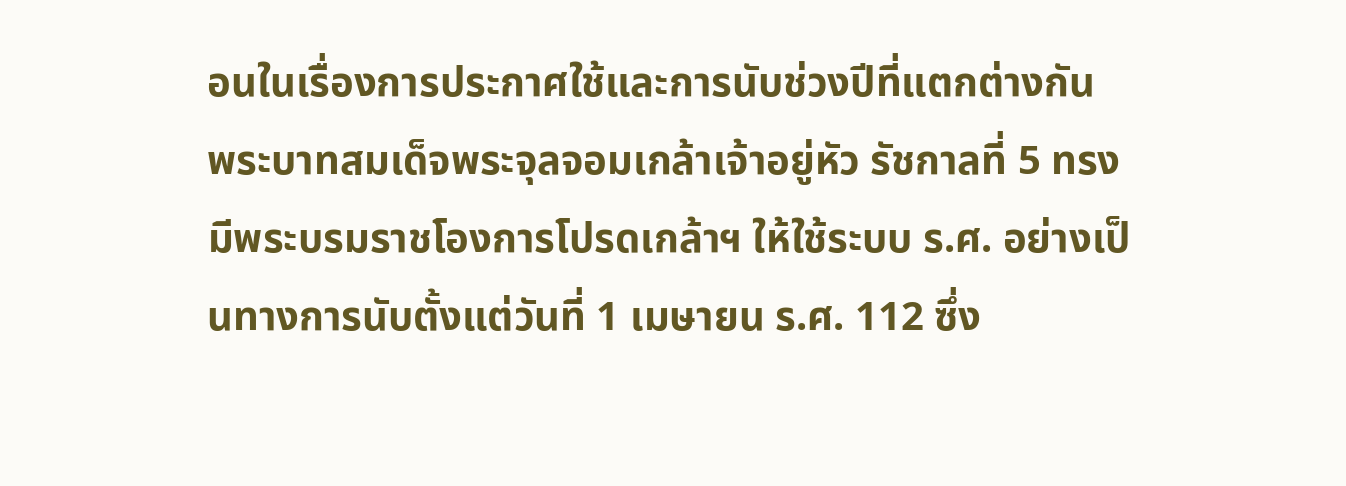อนในเรื่องการประกาศใช้และการนับช่วงปีที่แตกต่างกัน
พระบาทสมเด็จพระจุลจอมเกล้าเจ้าอยู่หัว รัชกาลที่ 5 ทรงมีพระบรมราชโองการโปรดเกล้าฯ ให้ใช้ระบบ ร.ศ. อย่างเป็นทางการนับตั้งแต่วันที่ 1 เมษายน ร.ศ. 112 ซึ่ง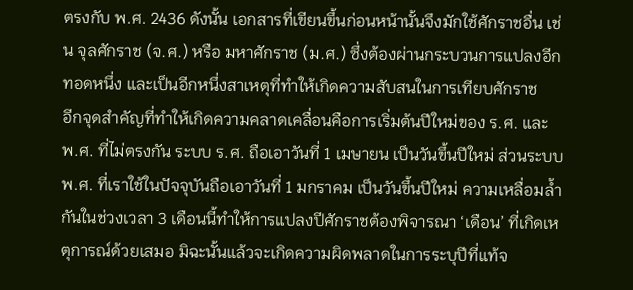ตรงกับ พ.ศ. 2436 ดังนั้น เอกสารที่เขียนขึ้นก่อนหน้านั้นจึงมักใช้ศักราชอื่น เช่น จุลศักราช (จ.ศ.) หรือ มหาศักราช (ม.ศ.) ซึ่งต้องผ่านกระบวนการแปลงอีกทอดหนึ่ง และเป็นอีกหนึ่งสาเหตุที่ทำให้เกิดความสับสนในการเทียบศักราช
อีกจุดสำคัญที่ทำให้เกิดความคลาดเคลื่อนคือการเริ่มต้นปีใหม่ของ ร.ศ. และ พ.ศ. ที่ไม่ตรงกัน ระบบ ร.ศ. ถือเอาวันที่ 1 เมษายน เป็นวันขึ้นปีใหม่ ส่วนระบบ พ.ศ. ที่เราใช้ในปัจจุบันถือเอาวันที่ 1 มกราคม เป็นวันขึ้นปีใหม่ ความเหลื่อมล้ำกันในช่วงเวลา 3 เดือนนี้ทำให้การแปลงปีศักราชต้องพิจารณา ‘เดือน’ ที่เกิดเหตุการณ์ด้วยเสมอ มิฉะนั้นแล้วจะเกิดความผิดพลาดในการระบุปีที่แท้จ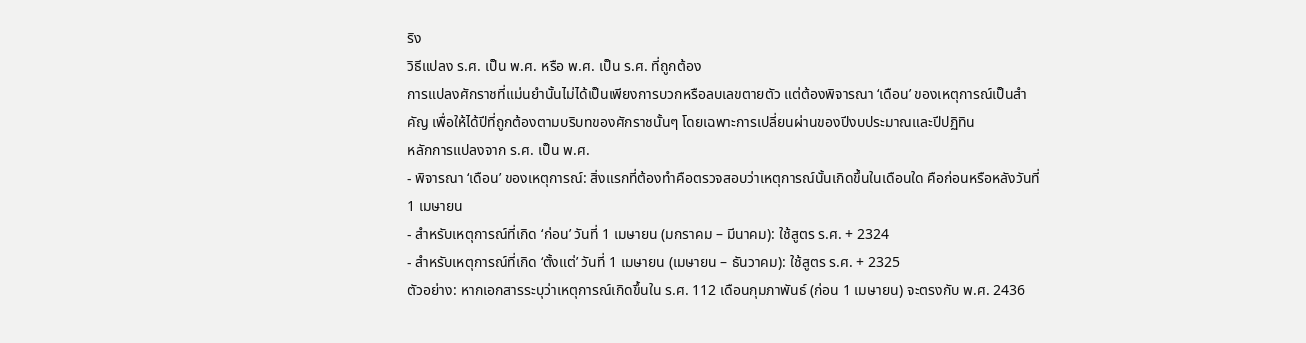ริง
วิธีแปลง ร.ศ. เป็น พ.ศ. หรือ พ.ศ. เป็น ร.ศ. ที่ถูกต้อง
การแปลงศักราชที่แม่นยำนั้นไม่ได้เป็นเพียงการบวกหรือลบเลขตายตัว แต่ต้องพิจารณา ‘เดือน’ ของเหตุการณ์เป็นสำคัญ เพื่อให้ได้ปีที่ถูกต้องตามบริบทของศักราชนั้นๆ โดยเฉพาะการเปลี่ยนผ่านของปีงบประมาณและปีปฏิทิน
หลักการแปลงจาก ร.ศ. เป็น พ.ศ.
- พิจารณา ‘เดือน’ ของเหตุการณ์: สิ่งแรกที่ต้องทำคือตรวจสอบว่าเหตุการณ์นั้นเกิดขึ้นในเดือนใด คือก่อนหรือหลังวันที่ 1 เมษายน
- สำหรับเหตุการณ์ที่เกิด ‘ก่อน’ วันที่ 1 เมษายน (มกราคม – มีนาคม): ใช้สูตร ร.ศ. + 2324
- สำหรับเหตุการณ์ที่เกิด ‘ตั้งแต่’ วันที่ 1 เมษายน (เมษายน – ธันวาคม): ใช้สูตร ร.ศ. + 2325
ตัวอย่าง: หากเอกสารระบุว่าเหตุการณ์เกิดขึ้นใน ร.ศ. 112 เดือนกุมภาพันธ์ (ก่อน 1 เมษายน) จะตรงกับ พ.ศ. 2436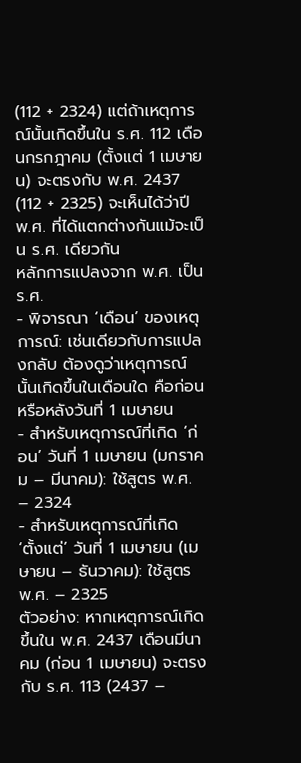(112 + 2324) แต่ถ้าเหตุการณ์นั้นเกิดขึ้นใน ร.ศ. 112 เดือนกรกฎาคม (ตั้งแต่ 1 เมษายน) จะตรงกับ พ.ศ. 2437 (112 + 2325) จะเห็นได้ว่าปี พ.ศ. ที่ได้แตกต่างกันแม้จะเป็น ร.ศ. เดียวกัน
หลักการแปลงจาก พ.ศ. เป็น ร.ศ.
- พิจารณา ‘เดือน’ ของเหตุการณ์: เช่นเดียวกับการแปลงกลับ ต้องดูว่าเหตุการณ์นั้นเกิดขึ้นในเดือนใด คือก่อนหรือหลังวันที่ 1 เมษายน
- สำหรับเหตุการณ์ที่เกิด ‘ก่อน’ วันที่ 1 เมษายน (มกราคม – มีนาคม): ใช้สูตร พ.ศ. – 2324
- สำหรับเหตุการณ์ที่เกิด ‘ตั้งแต่’ วันที่ 1 เมษายน (เมษายน – ธันวาคม): ใช้สูตร พ.ศ. – 2325
ตัวอย่าง: หากเหตุการณ์เกิดขึ้นใน พ.ศ. 2437 เดือนมีนาคม (ก่อน 1 เมษายน) จะตรงกับ ร.ศ. 113 (2437 –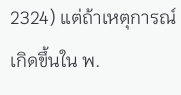2324) แต่ถ้าเหตุการณ์เกิดขึ้นใน พ.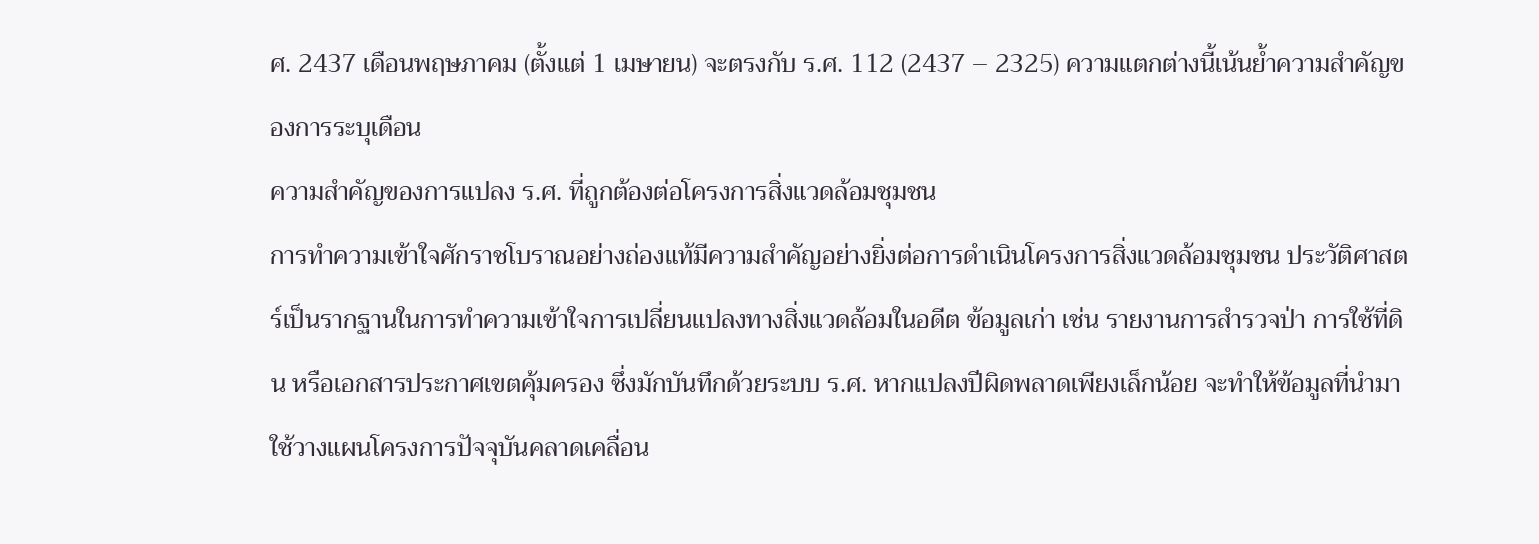ศ. 2437 เดือนพฤษภาคม (ตั้งแต่ 1 เมษายน) จะตรงกับ ร.ศ. 112 (2437 – 2325) ความแตกต่างนี้เน้นย้ำความสำคัญของการระบุเดือน
ความสำคัญของการแปลง ร.ศ. ที่ถูกต้องต่อโครงการสิ่งแวดล้อมชุมชน
การทำความเข้าใจศักราชโบราณอย่างถ่องแท้มีความสำคัญอย่างยิ่งต่อการดำเนินโครงการสิ่งแวดล้อมชุมชน ประวัติศาสตร์เป็นรากฐานในการทำความเข้าใจการเปลี่ยนแปลงทางสิ่งแวดล้อมในอดีต ข้อมูลเก่า เช่น รายงานการสำรวจป่า การใช้ที่ดิน หรือเอกสารประกาศเขตคุ้มครอง ซึ่งมักบันทึกด้วยระบบ ร.ศ. หากแปลงปีผิดพลาดเพียงเล็กน้อย จะทำให้ข้อมูลที่นำมาใช้วางแผนโครงการปัจจุบันคลาดเคลื่อน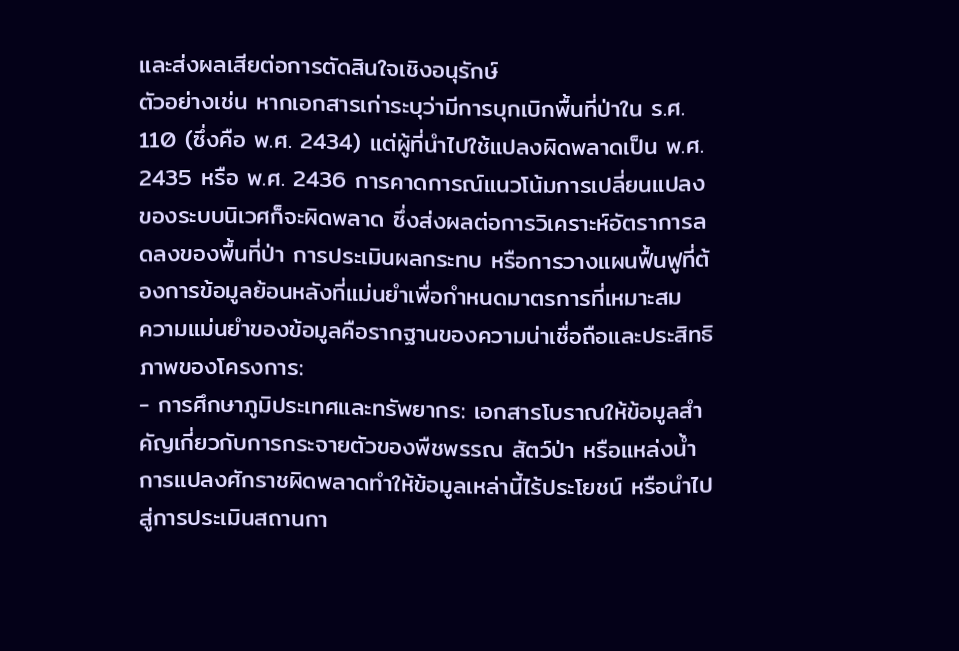และส่งผลเสียต่อการตัดสินใจเชิงอนุรักษ์
ตัวอย่างเช่น หากเอกสารเก่าระบุว่ามีการบุกเบิกพื้นที่ป่าใน ร.ศ. 110 (ซึ่งคือ พ.ศ. 2434) แต่ผู้ที่นำไปใช้แปลงผิดพลาดเป็น พ.ศ. 2435 หรือ พ.ศ. 2436 การคาดการณ์แนวโน้มการเปลี่ยนแปลงของระบบนิเวศก็จะผิดพลาด ซึ่งส่งผลต่อการวิเคราะห์อัตราการลดลงของพื้นที่ป่า การประเมินผลกระทบ หรือการวางแผนฟื้นฟูที่ต้องการข้อมูลย้อนหลังที่แม่นยำเพื่อกำหนดมาตรการที่เหมาะสม
ความแม่นยำของข้อมูลคือรากฐานของความน่าเชื่อถือและประสิทธิภาพของโครงการ:
- การศึกษาภูมิประเทศและทรัพยากร: เอกสารโบราณให้ข้อมูลสำคัญเกี่ยวกับการกระจายตัวของพืชพรรณ สัตว์ป่า หรือแหล่งน้ำ การแปลงศักราชผิดพลาดทำให้ข้อมูลเหล่านี้ไร้ประโยชน์ หรือนำไปสู่การประเมินสถานกา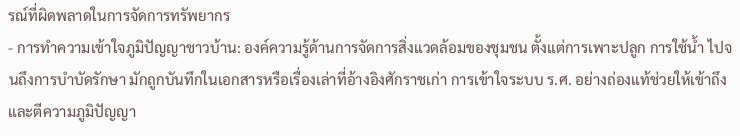รณ์ที่ผิดพลาดในการจัดการทรัพยากร
- การทำความเข้าใจภูมิปัญญาชาวบ้าน: องค์ความรู้ด้านการจัดการสิ่งแวดล้อมของชุมชน ตั้งแต่การเพาะปลูก การใช้น้ำ ไปจนถึงการบำบัดรักษา มักถูกบันทึกในเอกสารหรือเรื่องเล่าที่อ้างอิงศักราชเก่า การเข้าใจระบบ ร.ศ. อย่างถ่องแท้ช่วยให้เข้าถึงและตีความภูมิปัญญา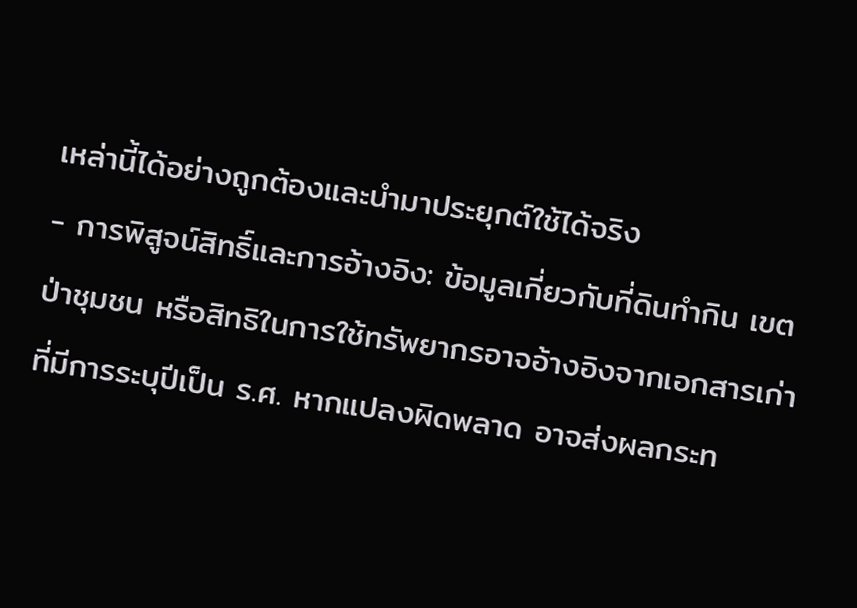เหล่านี้ได้อย่างถูกต้องและนำมาประยุกต์ใช้ได้จริง
- การพิสูจน์สิทธิ์และการอ้างอิง: ข้อมูลเกี่ยวกับที่ดินทำกิน เขตป่าชุมชน หรือสิทธิในการใช้ทรัพยากรอาจอ้างอิงจากเอกสารเก่าที่มีการระบุปีเป็น ร.ศ. หากแปลงผิดพลาด อาจส่งผลกระท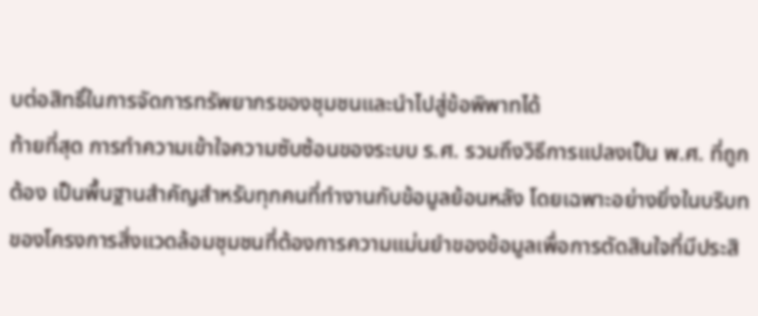บต่อสิทธิ์ในการจัดการทรัพยากรของชุมชนและนำไปสู่ข้อพิพาทได้
ท้ายที่สุด การทำความเข้าใจความซับซ้อนของระบบ ร.ศ. รวมถึงวิธีการแปลงเป็น พ.ศ. ที่ถูกต้อง เป็นพื้นฐานสำคัญสำหรับทุกคนที่ทำงานกับข้อมูลย้อนหลัง โดยเฉพาะอย่างยิ่งในบริบทของโครงการสิ่งแวดล้อมชุมชนที่ต้องการความแม่นยำของข้อมูลเพื่อการตัดสินใจที่มีประสิ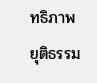ทธิภาพ ยุติธรรม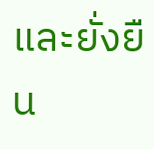และยั่งยืน